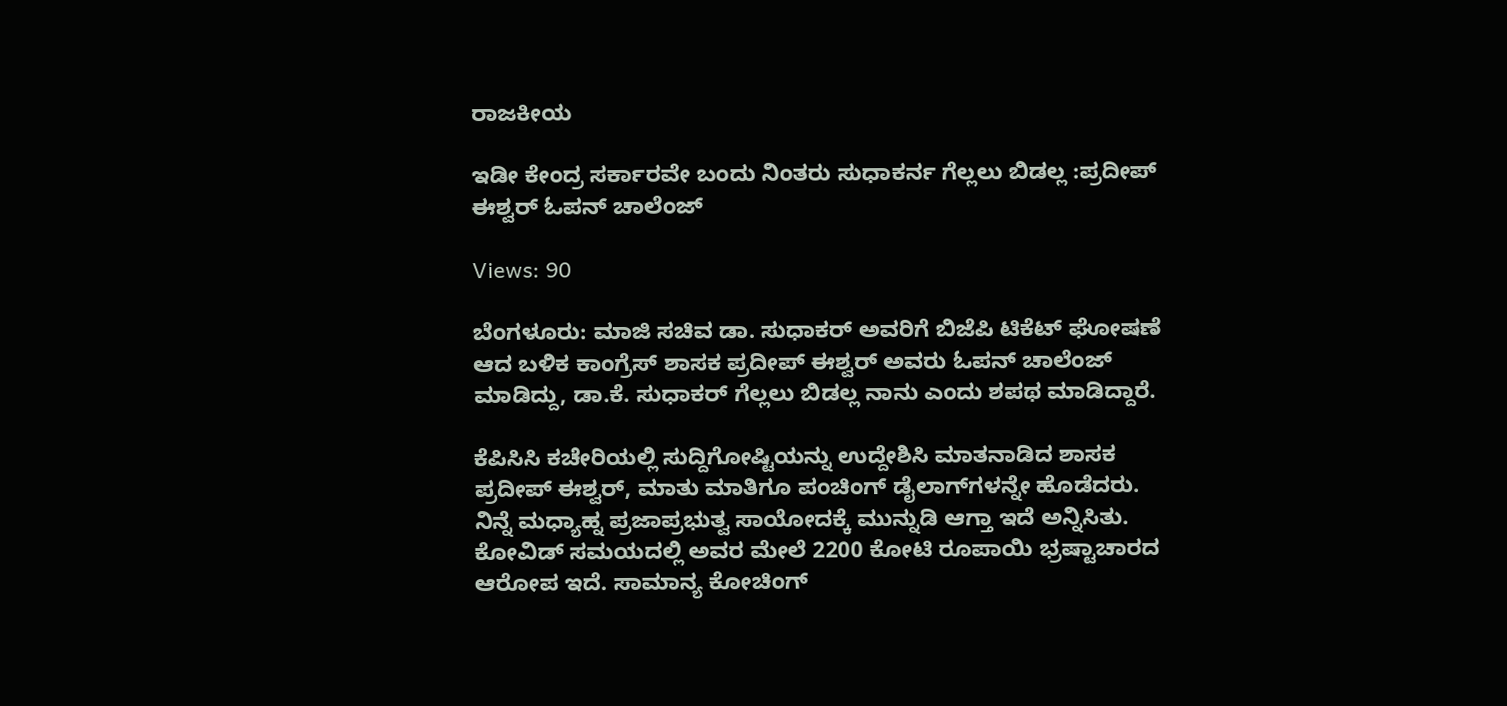ರಾಜಕೀಯ

ಇಡೀ ಕೇಂದ್ರ ಸರ್ಕಾರವೇ ಬಂದು ನಿಂತರು ಸುಧಾಕರ್ನ ಗೆಲ್ಲಲು ಬಿಡಲ್ಲ :ಪ್ರದೀಪ್ ಈಶ್ವರ್‌ ಓಪನ್ ಚಾಲೆಂಜ್

Views: 90

ಬೆಂಗಳೂರು: ಮಾಜಿ ಸಚಿವ ಡಾ. ಸುಧಾಕರ್ ಅವರಿಗೆ ಬಿಜೆಪಿ ಟಿಕೆಟ್ ಘೋಷಣೆ ಆದ ಬಳಿಕ ಕಾಂಗ್ರೆಸ್ ಶಾಸಕ ಪ್ರದೀಪ್ ಈಶ್ವರ್‌ ಅವರು ಓಪನ್ ಚಾಲೆಂಜ್ ಮಾಡಿದ್ದು, ಡಾ.ಕೆ. ಸುಧಾಕರ್ ಗೆಲ್ಲಲು ಬಿಡಲ್ಲ ನಾನು ಎಂದು ಶಪಥ ಮಾಡಿದ್ದಾರೆ.

ಕೆಪಿಸಿಸಿ ಕಚೇರಿಯಲ್ಲಿ ಸುದ್ದಿಗೋಷ್ಟಿಯನ್ನು ಉದ್ದೇಶಿಸಿ ಮಾತನಾಡಿದ ಶಾಸಕ ಪ್ರದೀಪ್ ಈಶ್ವರ್, ಮಾತು ಮಾತಿಗೂ ಪಂಚಿಂಗ್ ಡೈಲಾಗ್‌ಗಳನ್ನೇ ಹೊಡೆದರು. ನಿನ್ನೆ ಮಧ್ಯಾಹ್ನ ಪ್ರಜಾಪ್ರಭುತ್ವ ಸಾಯೋದಕ್ಕೆ ಮುನ್ನುಡಿ ಆಗ್ತಾ ಇದೆ ಅನ್ನಿಸಿತು. ಕೋವಿಡ್ ಸಮಯದಲ್ಲಿ ಅವರ ಮೇಲೆ 2200 ಕೋಟಿ ರೂಪಾಯಿ ಭ್ರಷ್ಟಾಚಾರದ ಆರೋಪ ಇದೆ. ಸಾಮಾನ್ಯ ಕೋಚಿಂಗ್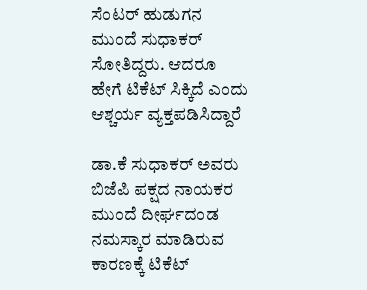ಸೆಂಟರ್ ಹುಡುಗನ ಮುಂದೆ ಸುಧಾಕರ್ ಸೋತಿದ್ದರು. ಆದರೂ ಹೇಗೆ ಟಿಕೆಟ್ ಸಿಕ್ಕಿದೆ ಎಂದು ಆಶ್ಚರ್ಯ ವ್ಯಕ್ತಪಡಿಸಿದ್ದಾರೆ

ಡಾ.ಕೆ ಸುಧಾಕರ್ ಅವರು ಬಿಜೆಪಿ ಪಕ್ಷದ ನಾಯಕರ ಮುಂದೆ ದೀರ್ಘದಂಡ ನಮಸ್ಕಾರ ಮಾಡಿರುವ ಕಾರಣಕ್ಕೆ ಟಿಕೆಟ್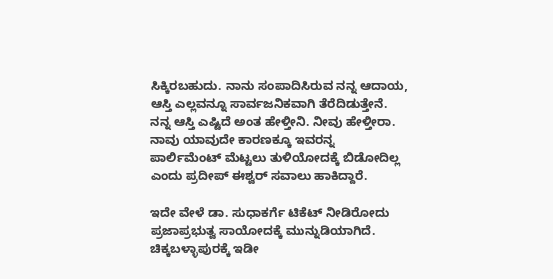ಸಿಕ್ಕಿರಬಹುದು. ನಾನು ಸಂಪಾದಿಸಿರುವ ನನ್ನ ಆದಾಯ, ಆಸ್ತಿ ಎಲ್ಲವನ್ನೂ ಸಾರ್ವಜನಿಕವಾಗಿ ತೆರೆದಿಡುತ್ತೇನೆ. ನನ್ನ ಆಸ್ತಿ ಎಷ್ಟಿದೆ ಅಂತ ಹೇಳ್ತೀನಿ. ನೀವು ಹೇಳ್ತೀರಾ. ನಾವು ಯಾವುದೇ ಕಾರಣಕ್ಕೂ ಇವರನ್ನ ಪಾರ್ಲಿಮೆಂಟ್ ಮೆಟ್ಟಲು ತುಳಿಯೋದಕ್ಕೆ ಬಿಡೋದಿಲ್ಲ ಎಂದು ಪ್ರದೀಪ್ ಈಶ್ವರ್ ಸವಾಲು ಹಾಕಿದ್ದಾರೆ.

ಇದೇ ವೇಳೆ ಡಾ. ಸುಧಾಕರ್ಗೆ ಟಿಕೆಟ್ ನೀಡಿರೋದು ಪ್ರಜಾಪ್ರಭುತ್ವ ಸಾಯೋದಕ್ಕೆ ಮುನ್ನುಡಿಯಾಗಿದೆ. ಚಿಕ್ಕಬಳ್ಳಾಪುರಕ್ಕೆ ಇಡೀ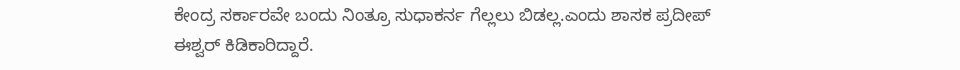ಕೇಂದ್ರ ಸರ್ಕಾರವೇ ಬಂದು ನಿಂತ್ರೂ ಸುಧಾಕರ್ನ ಗೆಲ್ಲಲು ಬಿಡಲ್ಲ.ಎಂದು ಶಾಸಕ ಪ್ರದೀಪ್ ಈಶ್ವರ್ ಕಿಡಿಕಾರಿದ್ದಾರೆ.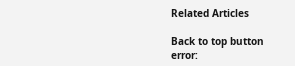Related Articles

Back to top button
error: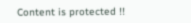Content is protected !!